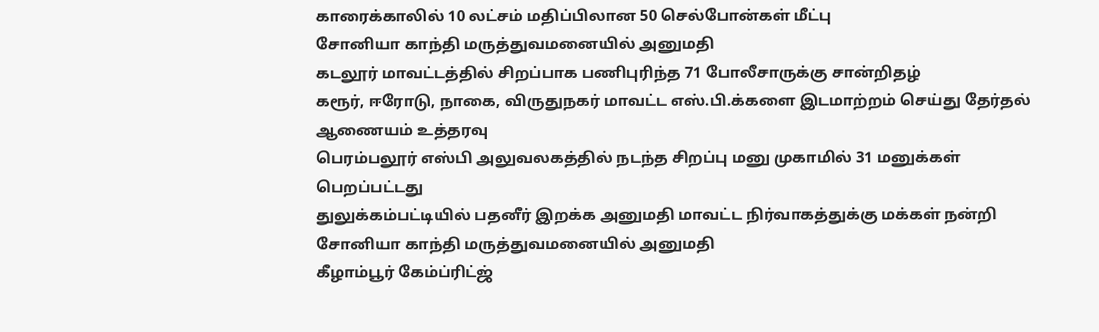காரைக்காலில் 10 லட்சம் மதிப்பிலான 50 செல்போன்கள் மீட்பு
சோனியா காந்தி மருத்துவமனையில் அனுமதி
கடலூர் மாவட்டத்தில் சிறப்பாக பணிபுரிந்த 71 போலீசாருக்கு சான்றிதழ்
கரூர், ஈரோடு, நாகை, விருதுநகர் மாவட்ட எஸ்.பி.க்களை இடமாற்றம் செய்து தேர்தல் ஆணையம் உத்தரவு
பெரம்பலூர் எஸ்பி அலுவலகத்தில் நடந்த சிறப்பு மனு முகாமில் 31 மனுக்கள் பெறப்பட்டது
துலுக்கம்பட்டியில் பதனீர் இறக்க அனுமதி மாவட்ட நிர்வாகத்துக்கு மக்கள் நன்றி
சோனியா காந்தி மருத்துவமனையில் அனுமதி
கீழாம்பூர் கேம்ப்ரிட்ஜ்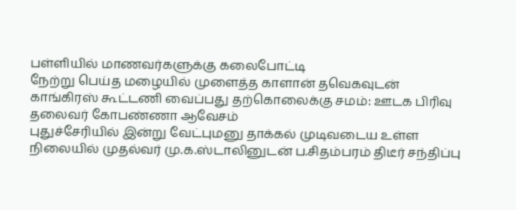பள்ளியில் மாணவர்களுக்கு கலைபோட்டி
நேற்று பெய்த மழையில் முளைத்த காளான் தவெகவுடன் காங்கிரஸ் கூட்டணி வைப்பது தற்கொலைக்கு சமம்: ஊடக பிரிவு தலைவர் கோபண்ணா ஆவேசம்
புதுச்சேரியில் இன்று வேட்புமனு தாக்கல் முடிவடைய உள்ள நிலையில் முதல்வர் மு.க.ஸ்டாலினுடன் ப.சிதம்பரம் திடீர் சந்திப்பு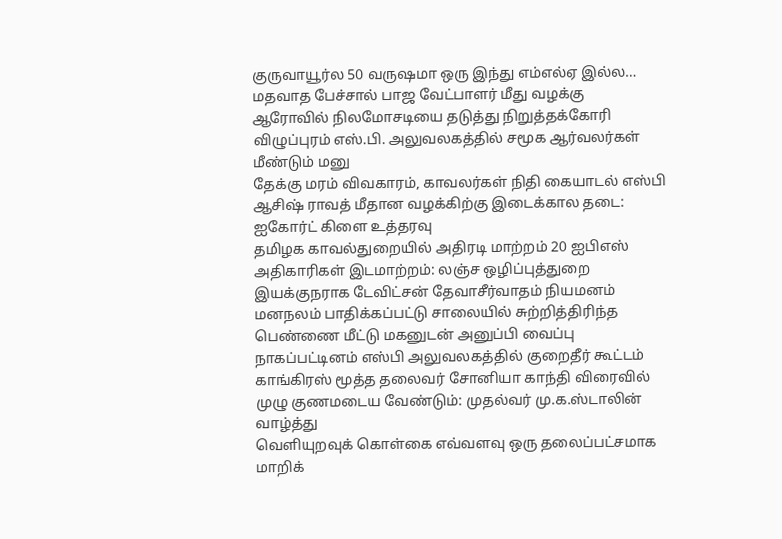குருவாயூர்ல 50 வருஷமா ஒரு இந்து எம்எல்ஏ இல்ல… மதவாத பேச்சால் பாஜ வேட்பாளர் மீது வழக்கு
ஆரோவில் நிலமோசடியை தடுத்து நிறுத்தக்கோரி விழுப்புரம் எஸ்.பி. அலுவலகத்தில் சமூக ஆர்வலர்கள் மீண்டும் மனு
தேக்கு மரம் விவகாரம், காவலர்கள் நிதி கையாடல் எஸ்பி ஆசிஷ் ராவத் மீதான வழக்கிற்கு இடைக்கால தடை: ஐகோர்ட் கிளை உத்தரவு
தமிழக காவல்துறையில் அதிரடி மாற்றம் 20 ஐபிஎஸ் அதிகாரிகள் இடமாற்றம்: லஞ்ச ஒழிப்புத்துறை இயக்குநராக டேவிட்சன் தேவாசீர்வாதம் நியமனம்
மனநலம் பாதிக்கப்பட்டு சாலையில் சுற்றித்திரிந்த பெண்ணை மீட்டு மகனுடன் அனுப்பி வைப்பு
நாகப்பட்டினம் எஸ்பி அலுவலகத்தில் குறைதீர் கூட்டம்
காங்கிரஸ் மூத்த தலைவர் சோனியா காந்தி விரைவில் முழு குணமடைய வேண்டும்: முதல்வர் மு.க.ஸ்டாலின் வாழ்த்து
வெளியுறவுக் கொள்கை எவ்வளவு ஒரு தலைப்பட்சமாக மாறிக்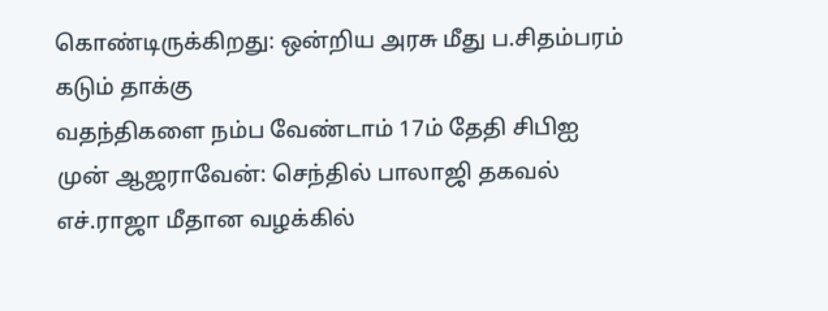கொண்டிருக்கிறது: ஒன்றிய அரசு மீது ப.சிதம்பரம் கடும் தாக்கு
வதந்திகளை நம்ப வேண்டாம் 17ம் தேதி சிபிஐ முன் ஆஜராவேன்: செந்தில் பாலாஜி தகவல்
எச்.ராஜா மீதான வழக்கில்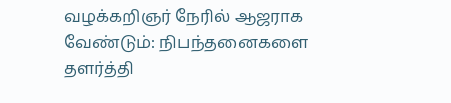வழக்கறிஞர் நேரில் ஆஜராக வேண்டும்: நிபந்தனைகளை தளர்த்தி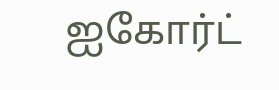ஐகோர்ட்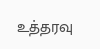உத்தரவு